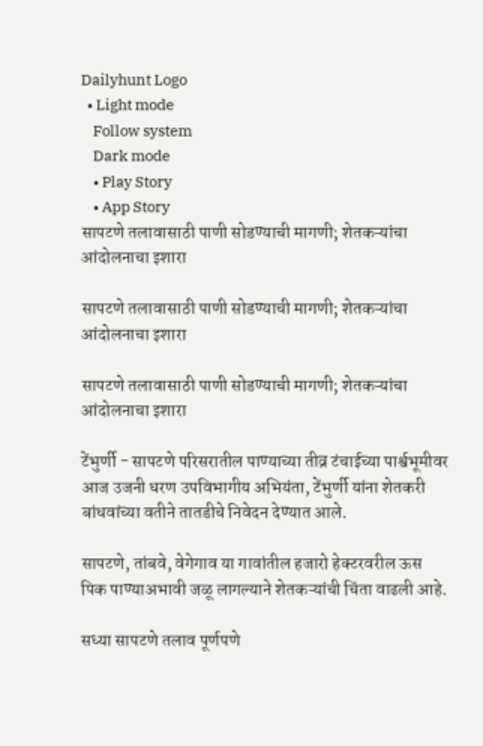Dailyhunt Logo
  • Light mode
    Follow system
    Dark mode
    • Play Story
    • App Story
सापटणे तलावासाठी पाणी सोडण्याची मागणी; शेतकऱ्यांचा आंदोलनाचा इशारा

सापटणे तलावासाठी पाणी सोडण्याची मागणी; शेतकऱ्यांचा आंदोलनाचा इशारा

सापटणे तलावासाठी पाणी सोडण्याची मागणी; शेतकऱ्यांचा आंदोलनाचा इशारा

टेंभुर्णी - सापटणे परिसरातील पाण्याच्या तीव्र टंचाईच्या पार्श्वभूमीवर आज उजनी धरण उपविभागीय अभियंता, टेंभुर्णी यांना शेतकरी बांधवांच्या वतीने तातडीचे निवेदन देण्यात आले.

सापटणे, तांबवे, वेगेगाव या गावांतील हजारो हेक्टरवरील ऊस पिक पाण्याअभावी जळू लागल्याने शेतकऱ्यांची चिंता वाढली आहे.

सध्या सापटणे तलाव पूर्णपणे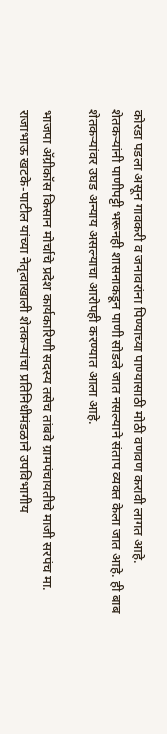कोरडा पडला असून गावकरी व जनावरांना पिण्याच्या पाण्यासाठी मोठी वणवण करावी लागत आहे. शेतकऱ्यांनी पाणीपट्टी भरूनही शासनाकडून पाणी सोडले जात नसल्याने संताप व्यक्त केला जात आहे. ही बाब शेतकऱ्यांवर उघड अन्याय असल्याचा आरोपही करण्यात आला आहे.

भाजपा ॲग्रीकॉस किसान मोर्चाचे प्रदेश कार्यकारिणी सदस्य तसेच तांबवे ग्रामपंचायतीचे माजी सरपंच मा. राजाभाऊ खटके-पाटील यांच्या नेतृत्वाखाली शेतकऱ्यांचा प्रतिनिधीमंडळाने उपविभागीय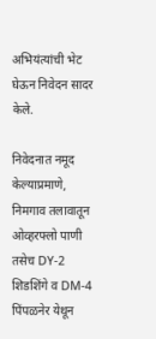अभियंत्यांची भेट घेऊन निवेदन सादर केले.

निवेदनात नमूद केल्याप्रमाणे, निमगाव तलावातून ओव्हरफ्लो पाणी तसेच DY-2 शिडशिंगे व DM-4 पिंपळनेर येथून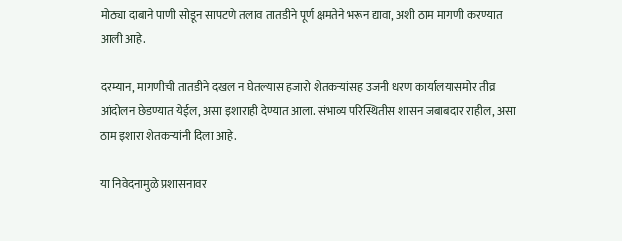मोठ्या दाबाने पाणी सोडून सापटणे तलाव तातडीने पूर्ण क्षमतेने भरून द्यावा, अशी ठाम मागणी करण्यात आली आहे.

दरम्यान, मागणीची तातडीने दखल न घेतल्यास हजारो शेतकऱ्यांसह उजनी धरण कार्यालयासमोर तीव्र आंदोलन छेडण्यात येईल, असा इशाराही देण्यात आला. संभाव्य परिस्थितीस शासन जबाबदार राहील, असा ठाम इशारा शेतकऱ्यांनी दिला आहे.

या निवेदनामुळे प्रशासनावर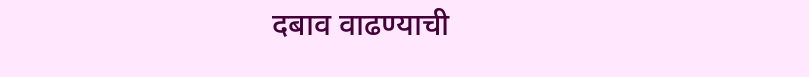दबाव वाढण्याची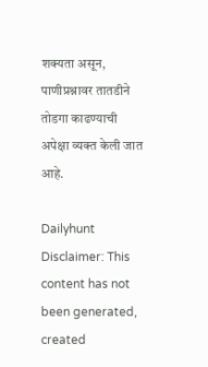शक्यता असून, पाणीप्रश्नावर तातडीने तोडगा काढण्याची अपेक्षा व्यक्त केली जात आहे.

Dailyhunt
Disclaimer: This content has not been generated, created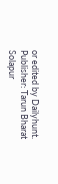or edited by Dailyhunt. Publisher: Tarun Bharat Solapur